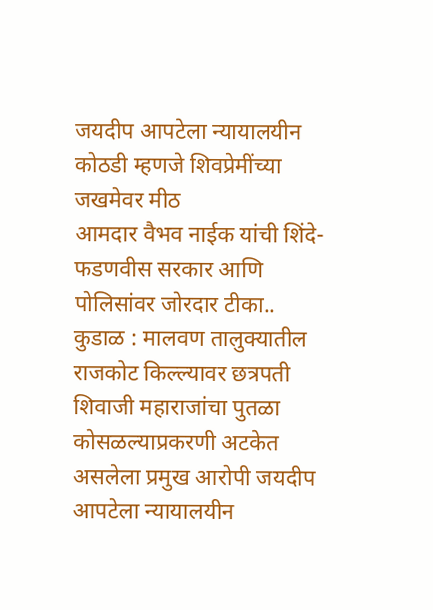जयदीप आपटेला न्यायालयीन कोठडी म्हणजे शिवप्रेमींच्या जखमेवर मीठ
आमदार वैभव नाईक यांची शिंदे- फडणवीस सरकार आणि पोलिसांवर जोरदार टीका.. कुडाळ : मालवण तालुक्यातील राजकोट किल्ल्यावर छत्रपती शिवाजी महाराजांचा पुतळा कोसळल्याप्रकरणी अटकेत असलेला प्रमुख आरोपी जयदीप आपटेला न्यायालयीन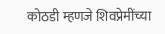कोठडी म्हणजे शिवप्रेमींच्या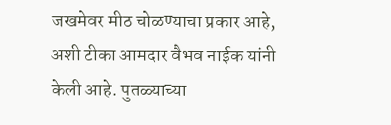जखमेवर मीठ चोळण्याचा प्रकार आहे, अशी टीका आमदार वैभव नाईक यांनी केली आहे. पुतळ्याच्या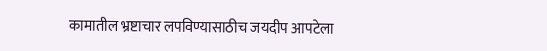कामातील भ्रष्टाचार लपविण्यासाठीच जयदीप आपटेला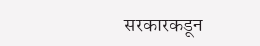सरकारकडून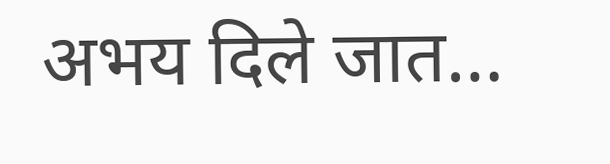अभय दिले जात…